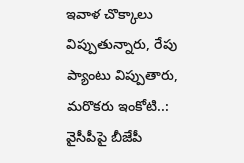ఇవాళ చొక్కాలు విప్పుతున్నారు, రేపు ప్యాంటు విప్పుతారు, మరొకరు ఇంకోటి..: వైసీపీపై బీజేపీ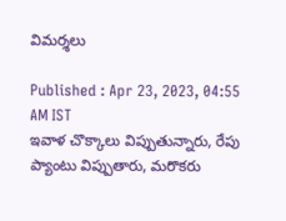విమర్శలు

Published : Apr 23, 2023, 04:55 AM IST
ఇవాళ చొక్కాలు విప్పుతున్నారు, రేపు ప్యాంటు విప్పుతారు, మరొకరు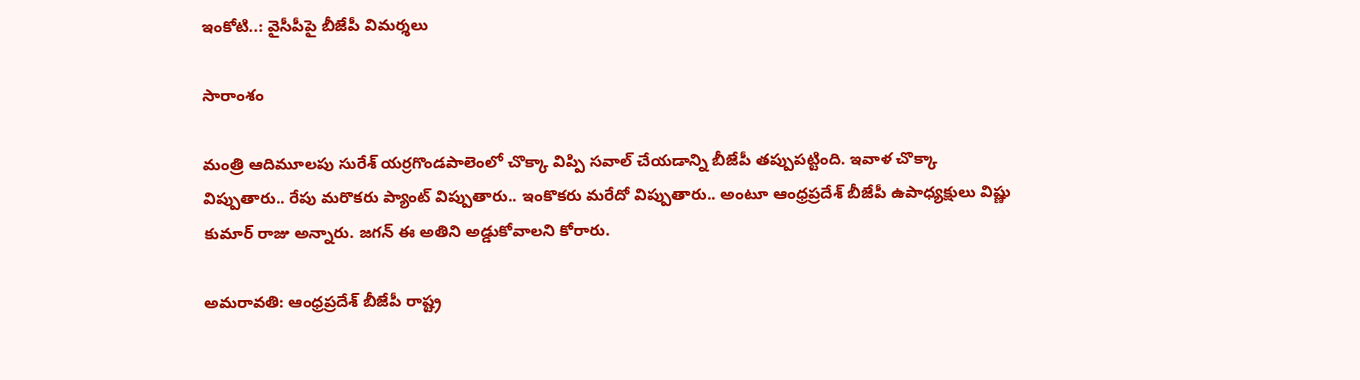ఇంకోటి..: వైసీపీపై బీజేపీ విమర్శలు

సారాంశం

మంత్రి ఆదిమూలపు సురేశ్ యర్రగొండపాలెంలో చొక్కా విప్పి సవాల్ చేయడాన్ని బీజేపీ తప్పుపట్టింది. ఇవాళ చొక్కా విప్పుతారు.. రేపు మరొకరు ప్యాంట్ విప్పుతారు.. ఇంకొకరు మరేదో విప్పుతారు.. అంటూ ఆంధ్రప్రదేశ్ బీజేపీ ఉపాధ్యక్షులు విష్ణు కుమార్ రాజు అన్నారు. జగన్ ఈ అతిని అడ్డుకోవాలని కోరారు.

అమరావతి: ఆంధ్రప్రదేశ్ బీజేపీ రాష్ట్ర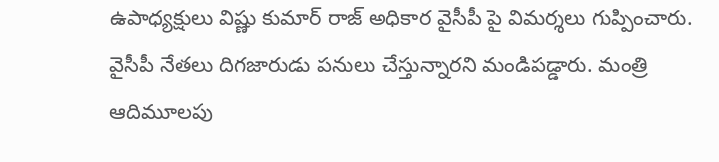ఉపాధ్యక్షులు విష్ణు కుమార్ రాజ్ అధికార వైసీపీ పై విమర్శలు గుప్పించారు. వైసీపీ నేతలు దిగజారుడు పనులు చేస్తున్నారని మండిపడ్డారు. మంత్రి ఆదిమూలపు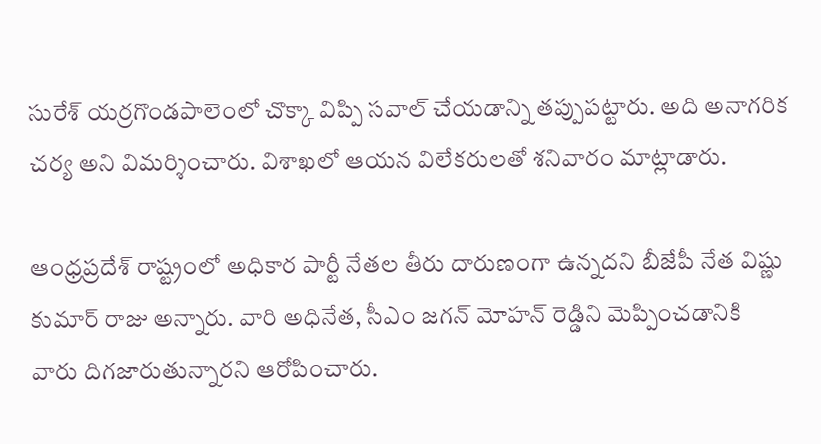సురేశ్ యర్రగొండపాలెంలో చొక్కా విప్పి సవాల్ చేయడాన్ని తప్పుపట్టారు. అది అనాగరిక చర్య అని విమర్శించారు. విశాఖలో ఆయన విలేకరులతో శనివారం మాట్లాడారు.

ఆంధ్రప్రదేశ్ రాష్ట్రంలో అధికార పార్టీ నేతల తీరు దారుణంగా ఉన్నదని బీజేపీ నేత విష్ణు కుమార్ రాజు అన్నారు. వారి అధినేత, సీఎం జగన్ మోహన్ రెడ్డిని మెప్పించడానికి వారు దిగజారుతున్నారని ఆరోపించారు.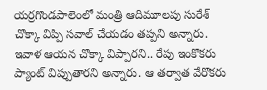యర్రగొండపాలెంలో మంత్రి ఆదిమూలపు సురేశ్ చొక్కా విప్పి సవాల్ చేయడం తప్పని అన్నారు. ఇవాళ ఆయన చొక్కా విప్పారని.. రేపు ఇంకొకరు ప్యాంట్ విప్పుతారని అన్నారు. ఆ తర్వాత వేరొకరు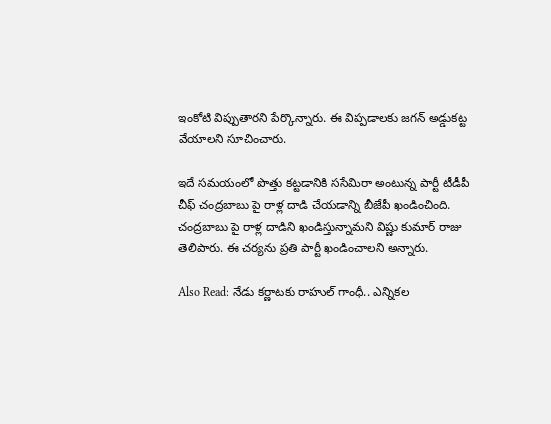ఇంకోటి విప్పుతారని పేర్కొన్నారు. ఈ విప్పడాలకు జగన్ అడ్డుకట్ట వేయాలని సూచించారు.

ఇదే సమయంలో పొత్తు కట్టడానికి ససేమిరా అంటున్న పార్టీ టీడీపీ చీఫ్ చంద్రబాబు పై రాళ్ల దాడి చేయడాన్ని బీజేపీ ఖండించింది. చంద్రబాబు పై రాళ్ల దాడిని ఖండిస్తున్నామని విష్ణు కుమార్ రాజు తెలిపారు. ఈ చర్యను ప్రతి పార్టీ ఖండించాలని అన్నారు.

Also Read: నేడు కర్ణాటకు రాహుల్ గాంధీ.. ఎన్నికల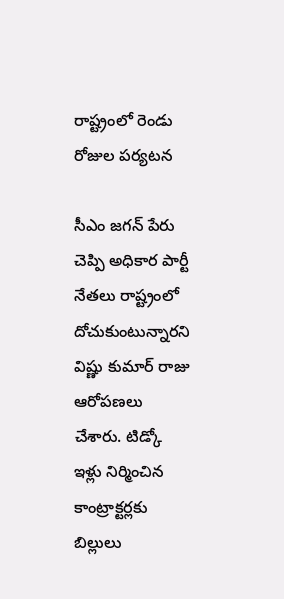రాష్ట్రంలో రెండు రోజుల పర్యటన

సీఎం జగన్ పేరు చెప్పి అధికార పార్టీ నేతలు రాష్ట్రంలో దోచుకుంటున్నారని విష్ణు కుమార్ రాజు ఆరోపణలు చేశారు. టిడ్కో ఇళ్లు నిర్మించిన కాంట్రాక్టర్లకు బిల్లులు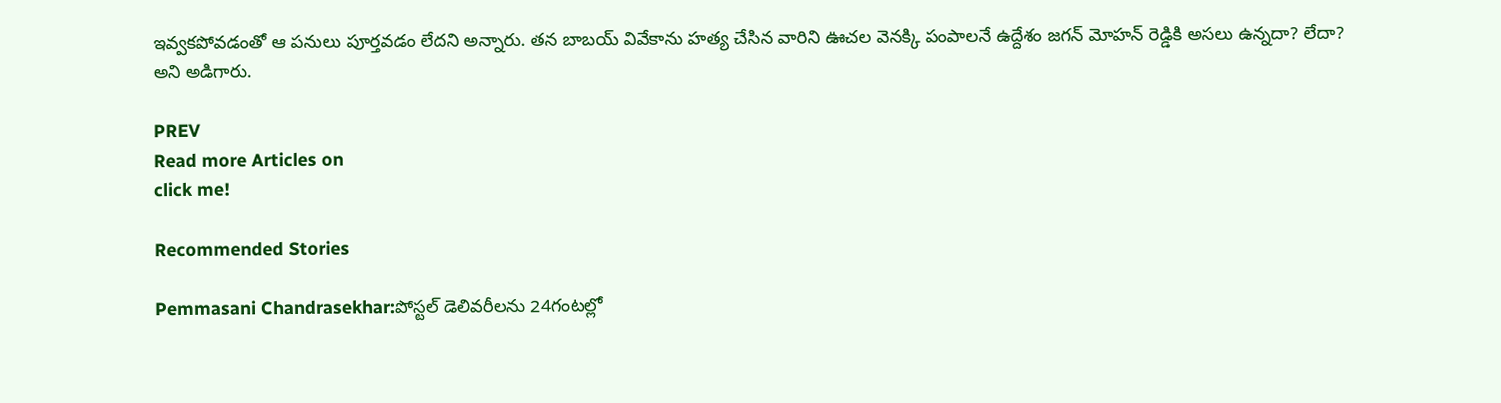ఇవ్వకపోవడంతో ఆ పనులు పూర్తవడం లేదని అన్నారు. తన బాబయ్ వివేకాను హత్య చేసిన వారిని ఊచల వెనక్కి పంపాలనే ఉద్దేశం జగన్ మోహన్ రెడ్డికి అసలు ఉన్నదా? లేదా? అని అడిగారు.

PREV
Read more Articles on
click me!

Recommended Stories

Pemmasani Chandrasekhar:పోస్టల్ డెలివరీలను 24గంటల్లో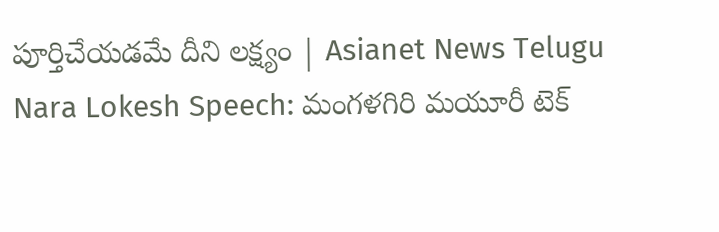పూర్తిచేయడమే దీని లక్ష్యం | Asianet News Telugu
Nara Lokesh Speech: మంగళగిరి మయూరీ టెక్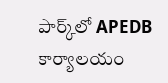పార్క్‌లో APEDB కార్యాలయం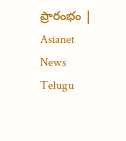ప్రారంభం | Asianet News Telugu